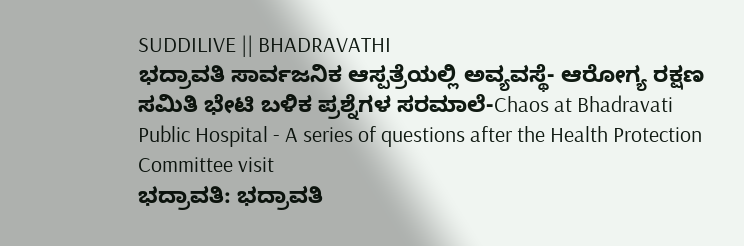SUDDILIVE || BHADRAVATHI
ಭದ್ರಾವತಿ ಸಾರ್ವಜನಿಕ ಆಸ್ಪತ್ರೆಯಲ್ಲಿ ಅವ್ಯವಸ್ಥೆ- ಆರೋಗ್ಯ ರಕ್ಷಣ ಸಮಿತಿ ಭೇಟಿ ಬಳಿಕ ಪ್ರಶ್ನೆಗಳ ಸರಮಾಲೆ-Chaos at Bhadravati Public Hospital - A series of questions after the Health Protection Committee visit
ಭದ್ರಾವತಿ: ಭದ್ರಾವತಿ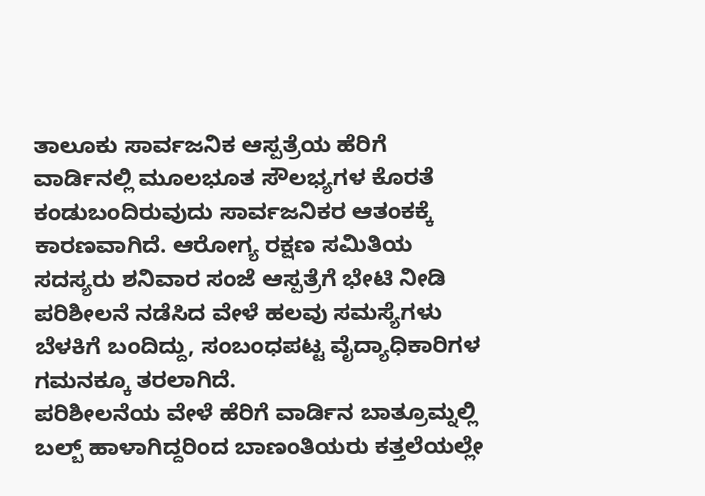ತಾಲೂಕು ಸಾರ್ವಜನಿಕ ಆಸ್ಪತ್ರೆಯ ಹೆರಿಗೆ ವಾರ್ಡಿನಲ್ಲಿ ಮೂಲಭೂತ ಸೌಲಭ್ಯಗಳ ಕೊರತೆ ಕಂಡುಬಂದಿರುವುದು ಸಾರ್ವಜನಿಕರ ಆತಂಕಕ್ಕೆ ಕಾರಣವಾಗಿದೆ. ಆರೋಗ್ಯ ರಕ್ಷಣ ಸಮಿತಿಯ ಸದಸ್ಯರು ಶನಿವಾರ ಸಂಜೆ ಆಸ್ಪತ್ರೆಗೆ ಭೇಟಿ ನೀಡಿ ಪರಿಶೀಲನೆ ನಡೆಸಿದ ವೇಳೆ ಹಲವು ಸಮಸ್ಯೆಗಳು ಬೆಳಕಿಗೆ ಬಂದಿದ್ದು, ಸಂಬಂಧಪಟ್ಟ ವೈದ್ಯಾಧಿಕಾರಿಗಳ ಗಮನಕ್ಕೂ ತರಲಾಗಿದೆ.
ಪರಿಶೀಲನೆಯ ವೇಳೆ ಹೆರಿಗೆ ವಾರ್ಡಿನ ಬಾತ್ರೂಮ್ನಲ್ಲಿ ಬಲ್ಬ್ ಹಾಳಾಗಿದ್ದರಿಂದ ಬಾಣಂತಿಯರು ಕತ್ತಲೆಯಲ್ಲೇ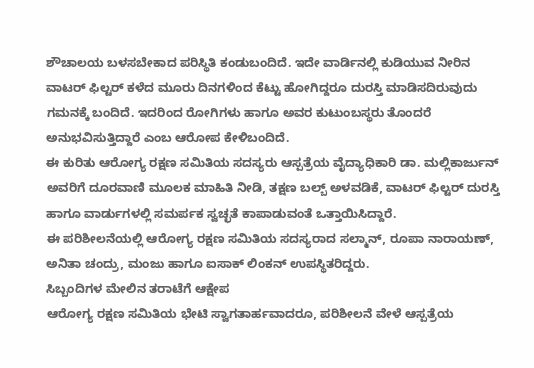ಶೌಚಾಲಯ ಬಳಸಬೇಕಾದ ಪರಿಸ್ಥಿತಿ ಕಂಡುಬಂದಿದೆ. ಇದೇ ವಾರ್ಡಿನಲ್ಲಿ ಕುಡಿಯುವ ನೀರಿನ ವಾಟರ್ ಫಿಲ್ಟರ್ ಕಳೆದ ಮೂರು ದಿನಗಳಿಂದ ಕೆಟ್ಟು ಹೋಗಿದ್ದರೂ ದುರಸ್ತಿ ಮಾಡಿಸದಿರುವುದು ಗಮನಕ್ಕೆ ಬಂದಿದೆ. ಇದರಿಂದ ರೋಗಿಗಳು ಹಾಗೂ ಅವರ ಕುಟುಂಬಸ್ಥರು ತೊಂದರೆ ಅನುಭವಿಸುತ್ತಿದ್ದಾರೆ ಎಂಬ ಆರೋಪ ಕೇಳಿಬಂದಿದೆ.
ಈ ಕುರಿತು ಆರೋಗ್ಯ ರಕ್ಷಣ ಸಮಿತಿಯ ಸದಸ್ಯರು ಆಸ್ಪತ್ರೆಯ ವೈದ್ಯಾಧಿಕಾರಿ ಡಾ. ಮಲ್ಲಿಕಾರ್ಜುನ್ ಅವರಿಗೆ ದೂರವಾಣಿ ಮೂಲಕ ಮಾಹಿತಿ ನೀಡಿ, ತಕ್ಷಣ ಬಲ್ಬ್ ಅಳವಡಿಕೆ, ವಾಟರ್ ಫಿಲ್ಟರ್ ದುರಸ್ತಿ ಹಾಗೂ ವಾರ್ಡುಗಳಲ್ಲಿ ಸಮರ್ಪಕ ಸ್ವಚ್ಛತೆ ಕಾಪಾಡುವಂತೆ ಒತ್ತಾಯಿಸಿದ್ದಾರೆ.
ಈ ಪರಿಶೀಲನೆಯಲ್ಲಿ ಆರೋಗ್ಯ ರಕ್ಷಣ ಸಮಿತಿಯ ಸದಸ್ಯರಾದ ಸಲ್ಮಾನ್, ರೂಪಾ ನಾರಾಯಣ್, ಅನಿತಾ ಚಂದ್ರು, ಮಂಜು ಹಾಗೂ ಐಸಾಕ್ ಲಿಂಕನ್ ಉಪಸ್ಥಿತರಿದ್ದರು.
ಸಿಬ್ಬಂದಿಗಳ ಮೇಲಿನ ತರಾಟೆಗೆ ಆಕ್ಷೇಪ
ಆರೋಗ್ಯ ರಕ್ಷಣ ಸಮಿತಿಯ ಭೇಟಿ ಸ್ವಾಗತಾರ್ಹವಾದರೂ, ಪರಿಶೀಲನೆ ವೇಳೆ ಆಸ್ಪತ್ರೆಯ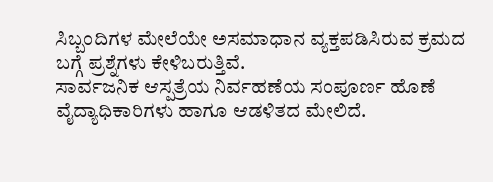ಸಿಬ್ಬಂದಿಗಳ ಮೇಲೆಯೇ ಅಸಮಾಧಾನ ವ್ಯಕ್ತಪಡಿಸಿರುವ ಕ್ರಮದ ಬಗ್ಗೆ ಪ್ರಶ್ನೆಗಳು ಕೇಳಿಬರುತ್ತಿವೆ.
ಸಾರ್ವಜನಿಕ ಆಸ್ಪತ್ರೆಯ ನಿರ್ವಹಣೆಯ ಸಂಪೂರ್ಣ ಹೊಣೆ ವೈದ್ಯಾಧಿಕಾರಿಗಳು ಹಾಗೂ ಆಡಳಿತದ ಮೇಲಿದೆ.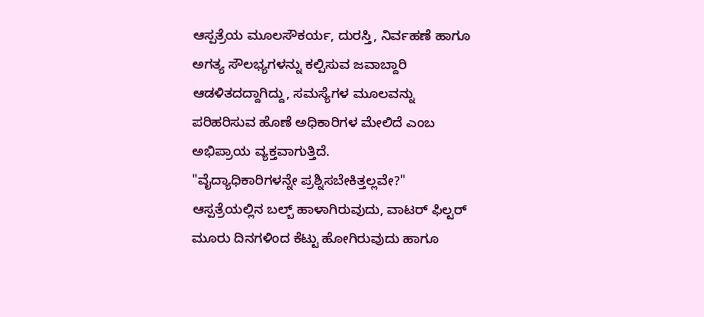ಆಸ್ಪತ್ರೆಯ ಮೂಲಸೌಕರ್ಯ, ದುರಸ್ತಿ, ನಿರ್ವಹಣೆ ಹಾಗೂ ಅಗತ್ಯ ಸೌಲಭ್ಯಗಳನ್ನು ಕಲ್ಪಿಸುವ ಜವಾಬ್ದಾರಿ ಆಡಳಿತದದ್ದಾಗಿದ್ದು, ಸಮಸ್ಯೆಗಳ ಮೂಲವನ್ನು ಪರಿಹರಿಸುವ ಹೊಣೆ ಅಧಿಕಾರಿಗಳ ಮೇಲಿದೆ ಎಂಬ ಅಭಿಪ್ರಾಯ ವ್ಯಕ್ತವಾಗುತ್ತಿದೆ.
"ವೈದ್ಯಾಧಿಕಾರಿಗಳನ್ನೇ ಪ್ರಶ್ನಿಸಬೇಕಿತ್ತಲ್ಲವೇ?"
ಆಸ್ಪತ್ರೆಯಲ್ಲಿನ ಬಲ್ಬ್ ಹಾಳಾಗಿರುವುದು, ವಾಟರ್ ಫಿಲ್ಟರ್ ಮೂರು ದಿನಗಳಿಂದ ಕೆಟ್ಟು ಹೋಗಿರುವುದು ಹಾಗೂ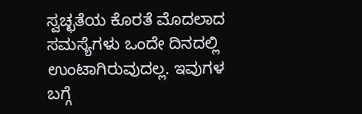ಸ್ವಚ್ಛತೆಯ ಕೊರತೆ ಮೊದಲಾದ ಸಮಸ್ಯೆಗಳು ಒಂದೇ ದಿನದಲ್ಲಿ ಉಂಟಾಗಿರುವುದಲ್ಲ. ಇವುಗಳ ಬಗ್ಗೆ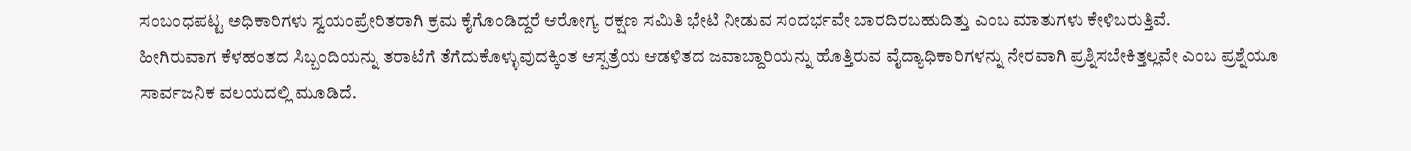ಸಂಬಂಧಪಟ್ಟ ಅಧಿಕಾರಿಗಳು ಸ್ವಯಂಪ್ರೇರಿತರಾಗಿ ಕ್ರಮ ಕೈಗೊಂಡಿದ್ದರೆ ಆರೋಗ್ಯ ರಕ್ಷಣ ಸಮಿತಿ ಭೇಟಿ ನೀಡುವ ಸಂದರ್ಭವೇ ಬಾರದಿರಬಹುದಿತ್ತು ಎಂಬ ಮಾತುಗಳು ಕೇಳಿಬರುತ್ತಿವೆ.
ಹೀಗಿರುವಾಗ ಕೆಳಹಂತದ ಸಿಬ್ಬಂದಿಯನ್ನು ತರಾಟೆಗೆ ತೆಗೆದುಕೊಳ್ಳುವುದಕ್ಕಿಂತ ಆಸ್ಪತ್ರೆಯ ಆಡಳಿತದ ಜವಾಬ್ದಾರಿಯನ್ನು ಹೊತ್ತಿರುವ ವೈದ್ಯಾಧಿಕಾರಿಗಳನ್ನು ನೇರವಾಗಿ ಪ್ರಶ್ನಿಸಬೇಕಿತ್ತಲ್ಲವೇ ಎಂಬ ಪ್ರಶ್ನೆಯೂ ಸಾರ್ವಜನಿಕ ವಲಯದಲ್ಲಿ ಮೂಡಿದೆ.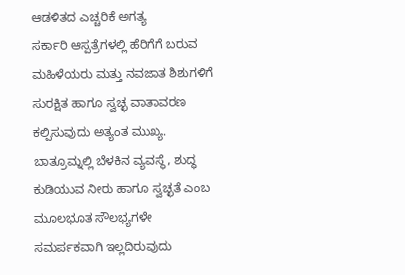ಆಡಳಿತದ ಎಚ್ಚರಿಕೆ ಅಗತ್ಯ
ಸರ್ಕಾರಿ ಆಸ್ಪತ್ರೆಗಳಲ್ಲಿ ಹೆರಿಗೆಗೆ ಬರುವ ಮಹಿಳೆಯರು ಮತ್ತು ನವಜಾತ ಶಿಶುಗಳಿಗೆ ಸುರಕ್ಷಿತ ಹಾಗೂ ಸ್ವಚ್ಛ ವಾತಾವರಣ ಕಲ್ಪಿಸುವುದು ಅತ್ಯಂತ ಮುಖ್ಯ. ಬಾತ್ರೂಮ್ನಲ್ಲಿ ಬೆಳಕಿನ ವ್ಯವಸ್ಥೆ, ಶುದ್ಧ ಕುಡಿಯುವ ನೀರು ಹಾಗೂ ಸ್ವಚ್ಛತೆ ಎಂಬ ಮೂಲಭೂತ ಸೌಲಭ್ಯಗಳೇ ಸಮರ್ಪಕವಾಗಿ ಇಲ್ಲದಿರುವುದು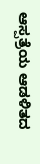ಆಸ್ಪತ್ರೆಯ ಆಡಳಿತದ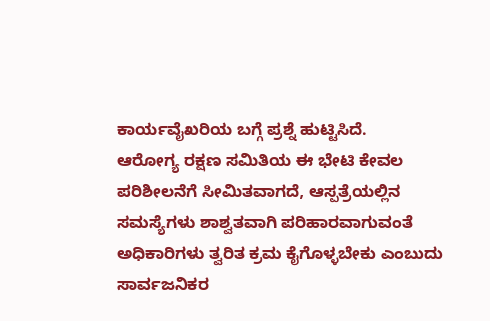ಕಾರ್ಯವೈಖರಿಯ ಬಗ್ಗೆ ಪ್ರಶ್ನೆ ಹುಟ್ಟಿಸಿದೆ.
ಆರೋಗ್ಯ ರಕ್ಷಣ ಸಮಿತಿಯ ಈ ಭೇಟಿ ಕೇವಲ ಪರಿಶೀಲನೆಗೆ ಸೀಮಿತವಾಗದೆ, ಆಸ್ಪತ್ರೆಯಲ್ಲಿನ ಸಮಸ್ಯೆಗಳು ಶಾಶ್ವತವಾಗಿ ಪರಿಹಾರವಾಗುವಂತೆ ಅಧಿಕಾರಿಗಳು ತ್ವರಿತ ಕ್ರಮ ಕೈಗೊಳ್ಳಬೇಕು ಎಂಬುದು ಸಾರ್ವಜನಿಕರ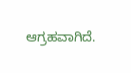ಆಗ್ರಹವಾಗಿದೆ.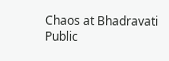Chaos at Bhadravati Public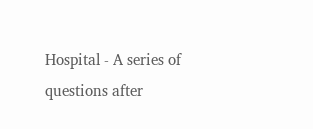Hospital - A series of questions after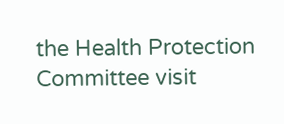the Health Protection Committee visit